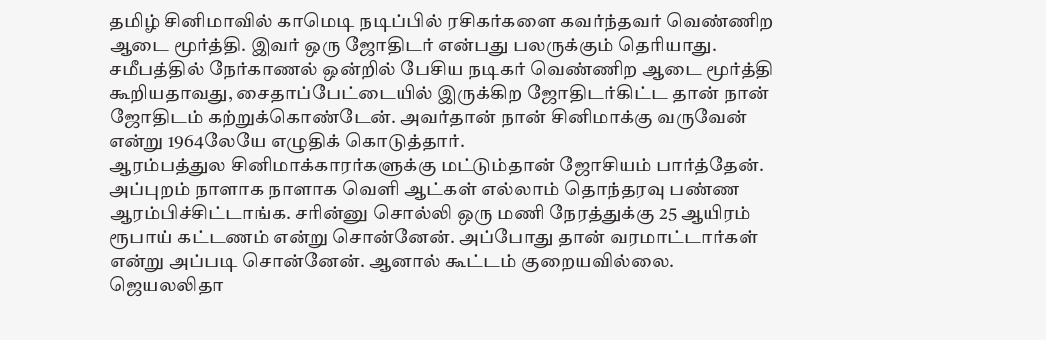தமிழ் சினிமாவில் காமெடி நடிப்பில் ரசிகர்களை கவர்ந்தவர் வெண்ணிற ஆடை மூர்த்தி. இவர் ஒரு ஜோதிடர் என்பது பலருக்கும் தெரியாது. சமீபத்தில் நேர்காணல் ஒன்றில் பேசிய நடிகர் வெண்ணிற ஆடை மூர்த்தி கூறியதாவது, சைதாப்பேட்டையில் இருக்கிற ஜோதிடர்கிட்ட தான் நான் ஜோதிடம் கற்றுக்கொண்டேன். அவர்தான் நான் சினிமாக்கு வருவேன் என்று 1964லேயே எழுதிக் கொடுத்தார்.
ஆரம்பத்துல சினிமாக்காரர்களுக்கு மட்டும்தான் ஜோசியம் பார்த்தேன். அப்புறம் நாளாக நாளாக வெளி ஆட்கள் எல்லாம் தொந்தரவு பண்ண ஆரம்பிச்சிட்டாங்க. சரின்னு சொல்லி ஒரு மணி நேரத்துக்கு 25 ஆயிரம் ரூபாய் கட்டணம் என்று சொன்னேன். அப்போது தான் வரமாட்டார்கள் என்று அப்படி சொன்னேன். ஆனால் கூட்டம் குறையவில்லை.
ஜெயலலிதா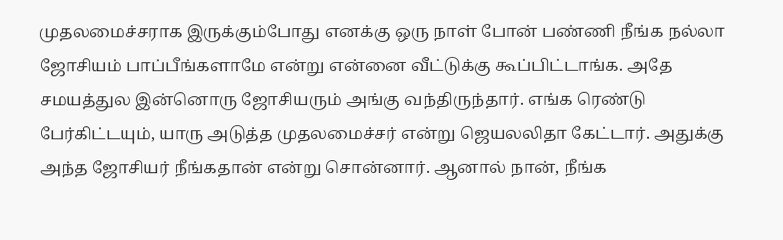முதலமைச்சராக இருக்கும்போது எனக்கு ஒரு நாள் போன் பண்ணி நீங்க நல்லா ஜோசியம் பாப்பீங்களாமே என்று என்னை வீட்டுக்கு கூப்பிட்டாங்க. அதே சமயத்துல இன்னொரு ஜோசியரும் அங்கு வந்திருந்தார். எங்க ரெண்டு பேர்கிட்டயும், யாரு அடுத்த முதலமைச்சர் என்று ஜெயலலிதா கேட்டார். அதுக்கு அந்த ஜோசியர் நீங்கதான் என்று சொன்னார். ஆனால் நான், நீங்க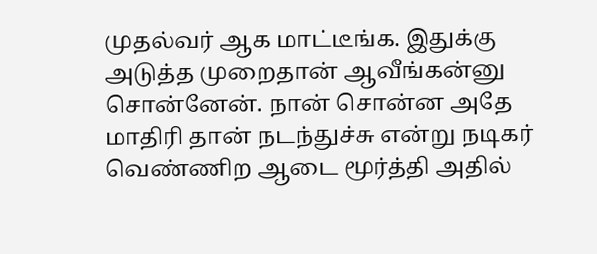முதல்வர் ஆக மாட்டீங்க. இதுக்கு அடுத்த முறைதான் ஆவீங்கன்னு சொன்னேன். நான் சொன்ன அதே மாதிரி தான் நடந்துச்சு என்று நடிகர் வெண்ணிற ஆடை மூர்த்தி அதில்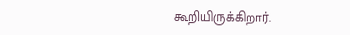கூறியிருக்கிறார்.